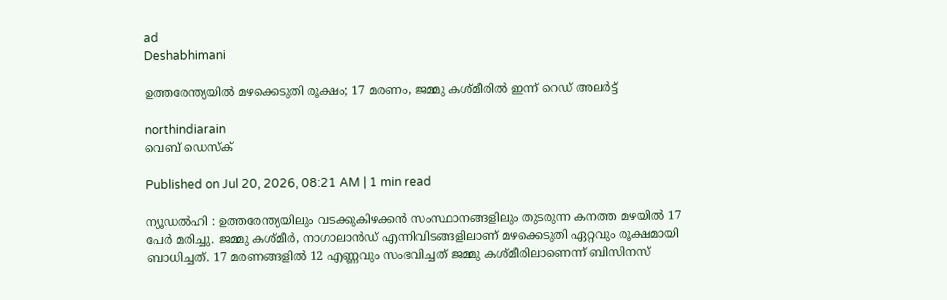ad
Deshabhimani

ഉത്തരേന്ത്യയില്‍ മഴക്കെടുതി രൂക്ഷം; 17 മരണം, ജമ്മു കശ്മീരില്‍ ഇന്ന് റെഡ് അലർട്ട്

northindiarain
വെബ് ഡെസ്ക്

Published on Jul 20, 2026, 08:21 AM | 1 min read

ന്യൂഡൽഹി : ഉത്തരേന്ത്യയിലും വടക്കുകിഴക്കൻ സംസ്ഥാനങ്ങളിലും തുടരുന്ന കനത്ത മഴയിൽ 17 പേർ മരിച്ചു. ജമ്മു കശ്മീർ, നാഗാലാൻഡ് എന്നിവിടങ്ങളിലാണ് മഴക്കെടുതി ഏറ്റവും രൂക്ഷമായി ബാധിച്ചത്. 17 മരണങ്ങളിൽ 12 എണ്ണവും സംഭവിച്ചത് ജമ്മു കശ്മീരിലാണെന്ന് ബിസിനസ്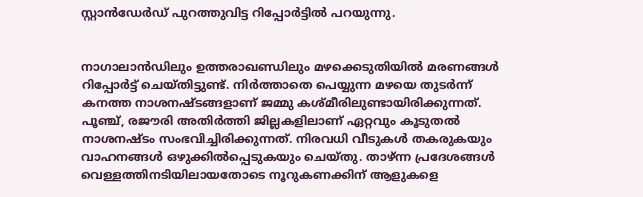സ്റ്റാൻഡേർഡ് പുറത്തുവിട്ട റിപ്പോർട്ടിൽ പറയുന്നു.


നാഗാലാൻഡിലും ഉത്തരാഖണ്ഡിലും മഴക്കെടുതിയിൽ മരണങ്ങൾ റിപ്പോർട്ട് ചെയ്തിട്ടുണ്ട്. നിർത്താതെ പെയ്യുന്ന മഴയെ തുടർന്ന് കനത്ത നാശനഷ്ടങ്ങളാണ് ജമ്മു കശ്മീരിലുണ്ടായിരിക്കുന്നത്. പൂഞ്ച്, രജൗരി അതിർത്തി ജില്ലകളിലാണ് ഏറ്റവും കൂടുതൽ നാശനഷ്ടം സംഭവിച്ചിരിക്കുന്നത്. നിരവധി വീടുകൾ തകരുകയും വാഹനങ്ങൾ ഒഴുക്കിൽപ്പെടുകയും ചെയ്തു. താഴ്ന്ന പ്രദേശങ്ങൾ വെള്ളത്തിനടിയിലായതോടെ നൂറുകണക്കിന് ആളുകളെ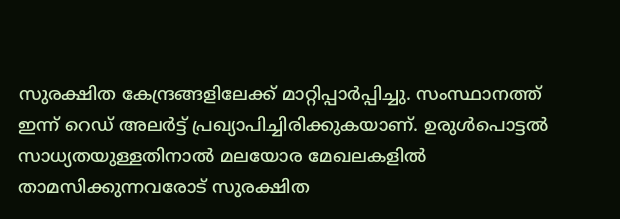സുരക്ഷിത കേന്ദ്രങ്ങളിലേക്ക് മാറ്റിപ്പാർപ്പിച്ചു. സംസ്ഥാനത്ത് ഇന്ന് റെഡ് അലർട്ട് പ്രഖ്യാപിച്ചിരിക്കുകയാണ്. ഉരുൾപൊട്ടൽ സാധ്യതയുള്ളതിനാൽ മലയോര മേഖലകളിൽ താമസിക്കുന്നവരോട് സുരക്ഷിത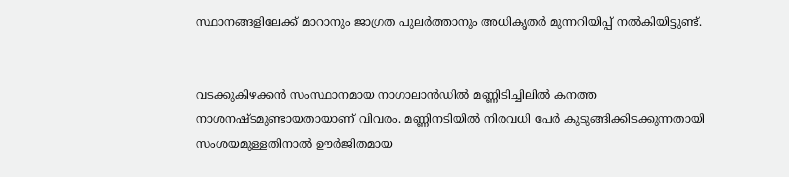സ്ഥാനങ്ങളിലേക്ക് മാറാനും ജാഗ്രത പുലർത്താനും അധികൃതർ മുന്നറിയിപ്പ് നൽകിയിട്ടുണ്ട്.


വടക്കുകിഴക്കൻ സംസ്ഥാനമായ നാഗാലാൻഡിൽ മണ്ണിടിച്ചിലിൽ കനത്ത നാശനഷ്ടമുണ്ടായതായാണ് വിവരം. മണ്ണിനടിയിൽ നിരവധി പേർ കുടുങ്ങിക്കിടക്കുന്നതായി സംശയമുള്ളതിനാൽ ഊർജിതമായ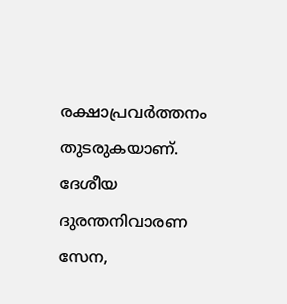രക്ഷാപ്രവർത്തനം തുടരുകയാണ്. ദേശീയ ദുരന്തനിവാരണ സേന,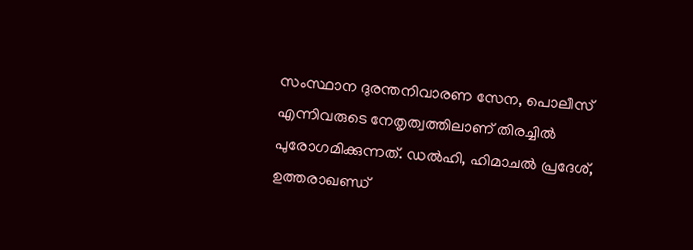സംസ്ഥാന ദുരന്തനിവാരണ സേന, പൊലീസ് എന്നിവരുടെ നേതൃത്വത്തിലാണ് തിരച്ചിൽ പുരോഗമിക്കുന്നത്. ഡൽഹി, ഹിമാചൽ പ്രദേശ്, ഉത്തരാഖണ്ഡ്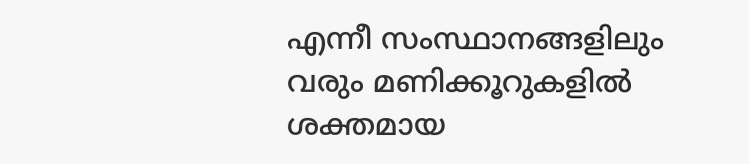എന്നീ സംസ്ഥാനങ്ങളിലും വരും മണിക്കൂറുകളിൽ ശക്തമായ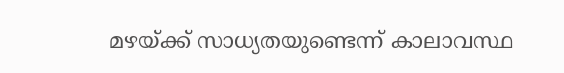മഴയ്ക്ക് സാധ്യതയുണ്ടെന്ന് കാലാവസ്ഥ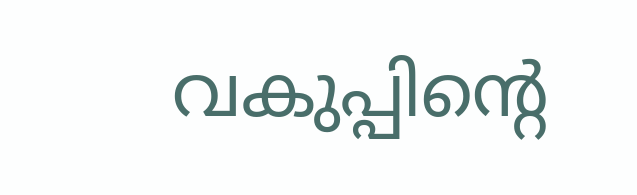വകുപ്പിൻ്റെ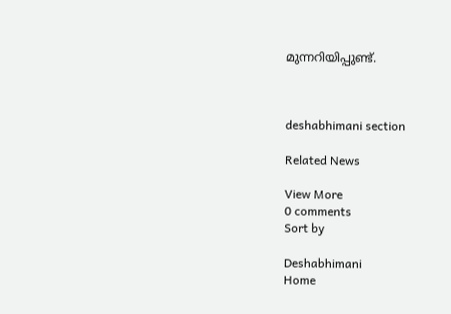മുന്നറിയിപ്പുണ്ട്.



deshabhimani section

Related News

View More
0 comments
Sort by

Deshabhimani
Home